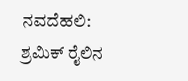ನವದೆಹಲಿ: ಶ್ರಮಿಕ್ ರೈಲಿನ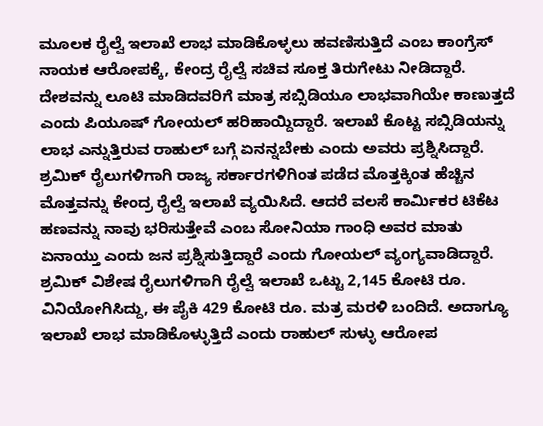ಮೂಲಕ ರೈಲ್ವೆ ಇಲಾಖೆ ಲಾಭ ಮಾಡಿಕೊಳ್ಳಲು ಹವಣಿಸುತ್ತಿದೆ ಎಂಬ ಕಾಂಗ್ರೆಸ್ ನಾಯಕ ಆರೋಪಕ್ಕೆ, ಕೇಂದ್ರ ರೈಲ್ವೆ ಸಚಿವ ಸೂಕ್ತ ತಿರುಗೇಟು ನೀಡಿದ್ದಾರೆ. ದೇಶವನ್ನು ಲೂಟಿ ಮಾಡಿದವರಿಗೆ ಮಾತ್ರ ಸಬ್ಸಿಡಿಯೂ ಲಾಭವಾಗಿಯೇ ಕಾಣುತ್ತದೆ ಎಂದು ಪಿಯೂಷ್ ಗೋಯಲ್ ಹರಿಹಾಯ್ದಿದ್ದಾರೆ. ಇಲಾಖೆ ಕೊಟ್ಟ ಸಬ್ಸಿಡಿಯನ್ನು ಲಾಭ ಎನ್ನುತ್ತಿರುವ ರಾಹುಲ್ ಬಗ್ಗೆ ಏನನ್ನಬೇಕು ಎಂದು ಅವರು ಪ್ರಶ್ನಿಸಿದ್ದಾರೆ. ಶ್ರಮಿಕ್ ರೈಲುಗಳಿಗಾಗಿ ರಾಜ್ಯ ಸರ್ಕಾರಗಳಿಗಿಂತ ಪಡೆದ ಮೊತ್ತಕ್ಕಿಂತ ಹೆಚ್ಚಿನ ಮೊತ್ತವನ್ನು ಕೇಂದ್ರ ರೈಲ್ವೆ ಇಲಾಖೆ ವ್ಯಯಿಸಿದೆ. ಆದರೆ ವಲಸೆ ಕಾರ್ಮಿಕರ ಟಿಕೆಟ ಹಣವನ್ನು ನಾವು ಭರಿಸುತ್ತೇವೆ ಎಂಬ ಸೋನಿಯಾ ಗಾಂಧಿ ಅವರ ಮಾತು ಏನಾಯ್ತು ಎಂದು ಜನ ಪ್ರಶ್ನಿಸುತ್ತಿದ್ದಾರೆ ಎಂದು ಗೋಯಲ್ ವ್ಯಂಗ್ಯವಾಡಿದ್ದಾರೆ. ಶ್ರಮಿಕ್ ವಿಶೇಷ ರೈಲುಗಳಿಗಾಗಿ ರೈಲ್ವೆ ಇಲಾಖೆ ಒಟ್ಟು 2,145 ಕೋಟಿ ರೂ. ವಿನಿಯೋಗಿಸಿದ್ದು, ಈ ಪೈಕಿ 429 ಕೋಟಿ ರೂ. ಮತ್ರ ಮರಳಿ ಬಂದಿದೆ. ಅದಾಗ್ಯೂ ಇಲಾಖೆ ಲಾಭ ಮಾಡಿಕೊಳ್ಳುತ್ತಿದೆ ಎಂದು ರಾಹುಲ್ ಸುಳ್ಳು ಆರೋಪ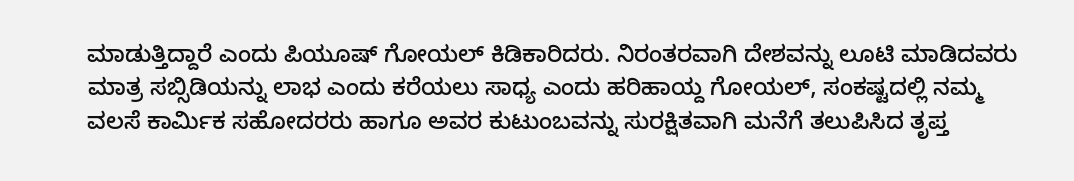ಮಾಡುತ್ತಿದ್ದಾರೆ ಎಂದು ಪಿಯೂಷ್ ಗೋಯಲ್ ಕಿಡಿಕಾರಿದರು. ನಿರಂತರವಾಗಿ ದೇಶವನ್ನು ಲೂಟಿ ಮಾಡಿದವರು ಮಾತ್ರ ಸಬ್ಸಿಡಿಯನ್ನು ಲಾಭ ಎಂದು ಕರೆಯಲು ಸಾಧ್ಯ ಎಂದು ಹರಿಹಾಯ್ದ ಗೋಯಲ್, ಸಂಕಷ್ಟದಲ್ಲಿ ನಮ್ಮ ವಲಸೆ ಕಾರ್ಮಿಕ ಸಹೋದರರು ಹಾಗೂ ಅವರ ಕುಟುಂಬವನ್ನು ಸುರಕ್ಷಿತವಾಗಿ ಮನೆಗೆ ತಲುಪಿಸಿದ ತೃಪ್ತ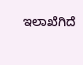ಇಲಾಖೆಗಿದೆ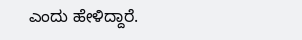ಎಂದು ಹೇಳಿದ್ದಾರೆ.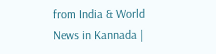from India & World News in Kannada |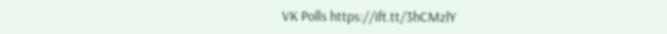VK Polls https://ift.tt/3hCMzlY